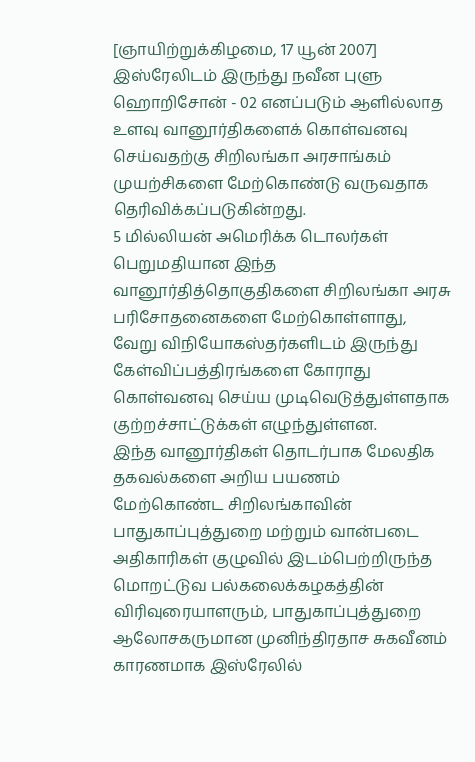[ஞாயிற்றுக்கிழமை, 17 யூன் 2007]
இஸ்ரேலிடம் இருந்து நவீன புளு ஹொறிசோன் - 02 எனப்படும் ஆளில்லாத உளவு வானூர்திகளைக் கொள்வனவு செய்வதற்கு சிறிலங்கா அரசாங்கம் முயற்சிகளை மேற்கொண்டு வருவதாக தெரிவிக்கப்படுகின்றது.
5 மில்லியன் அமெரிக்க டொலர்கள் பெறுமதியான இந்த வானூர்தித்தொகுதிகளை சிறிலங்கா அரசு பரிசோதனைகளை மேற்கொள்ளாது, வேறு விநியோகஸ்தர்களிடம் இருந்து கேள்விப்பத்திரங்களை கோராது கொள்வனவு செய்ய முடிவெடுத்துள்ளதாக குற்றச்சாட்டுக்கள் எழுந்துள்ளன.
இந்த வானூர்திகள் தொடர்பாக மேலதிக தகவல்களை அறிய பயணம் மேற்கொண்ட சிறிலங்காவின் பாதுகாப்புத்துறை மற்றும் வான்படை அதிகாரிகள் குழுவில் இடம்பெற்றிருந்த மொறட்டுவ பல்கலைக்கழகத்தின் விரிவுரையாளரும், பாதுகாப்புத்துறை ஆலோசகருமான முனிந்திரதாச சுகவீனம் காரணமாக இஸ்ரேலில்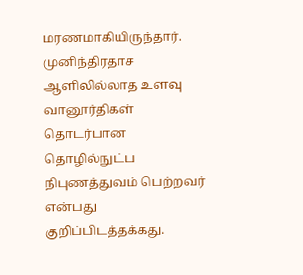மரணமாகியிருந்தார்.
முனிந்திரதாச ஆளிலில்லாத உளவு வானூர்திகள் தொடர்பான தொழில்நுட்ப நிபுணத்துவம் பெற்றவர் என்பது குறிப்பிடத்தக்கது.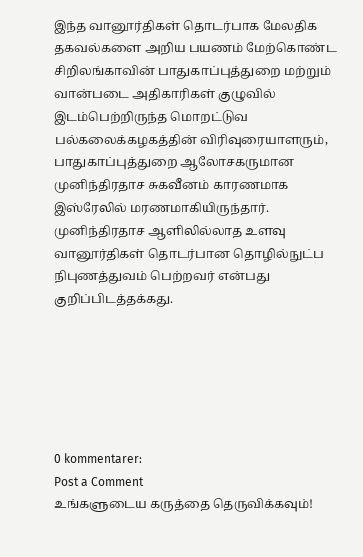இந்த வானூர்திகள் தொடர்பாக மேலதிக தகவல்களை அறிய பயணம் மேற்கொண்ட சிறிலங்காவின் பாதுகாப்புத்துறை மற்றும் வான்படை அதிகாரிகள் குழுவில் இடம்பெற்றிருந்த மொறட்டுவ பல்கலைக்கழகத்தின் விரிவுரையாளரும், பாதுகாப்புத்துறை ஆலோசகருமான முனிந்திரதாச சுகவீனம் காரணமாக இஸ்ரேலில் மரணமாகியிருந்தார்.
முனிந்திரதாச ஆளிலில்லாத உளவு வானூர்திகள் தொடர்பான தொழில்நுட்ப நிபுணத்துவம் பெற்றவர் என்பது குறிப்பிடத்தக்கது.






0 kommentarer:
Post a Comment
உங்களுடைய கருத்தை தெருவிக்கவும்!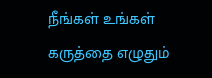நீங்கள் உங்கள் கருத்தை எழுதும்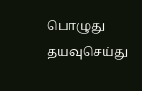பொழுது தயவுசெய்து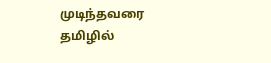முடிந்தவரை தமிழில்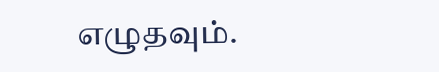எழுதவும்.